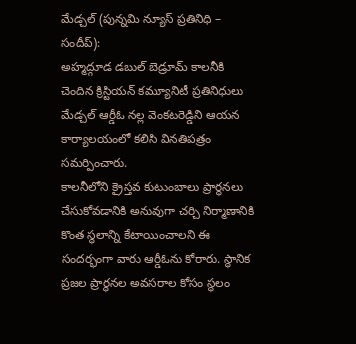మేడ్చల్ (పున్నమి న్యూస్ ప్రతినిధి – సందీప్):
అహ్మద్గూడ డబుల్ బెడ్రూమ్ కాలనీకి చెందిన క్రిస్టియన్ కమ్యూనిటీ ప్రతినిధులు మేడ్చల్ ఆర్డీఓ నల్ల వెంకటరెడ్డిని ఆయన కార్యాలయంలో కలిసి వినతిపత్రం సమర్పించారు.
కాలనీలోని క్రైస్తవ కుటుంబాలు ప్రార్థనలు చేసుకోవడానికి అనువుగా చర్చి నిర్మాణానికి కొంత స్థలాన్ని కేటాయించాలని ఈ సందర్భంగా వారు ఆర్డీఓను కోరారు. స్థానిక ప్రజల ప్రార్థనల అవసరాల కోసం స్థలం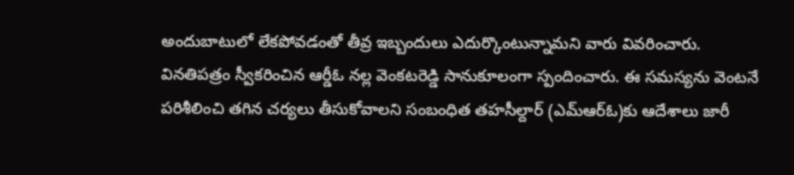అందుబాటులో లేకపోవడంతో తీవ్ర ఇబ్బందులు ఎదుర్కొంటున్నామని వారు వివరించారు.
వినతిపత్రం స్వీకరించిన ఆర్డీఓ నల్ల వెంకటరెడ్డి సానుకూలంగా స్పందించారు. ఈ సమస్యను వెంటనే పరిశీలించి తగిన చర్యలు తీసుకోవాలని సంబంధిత తహసీల్దార్ (ఎమ్ఆర్ఓ)కు ఆదేశాలు జారీ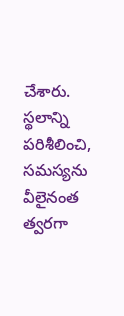చేశారు. స్థలాన్ని పరిశీలించి, సమస్యను వీలైనంత త్వరగా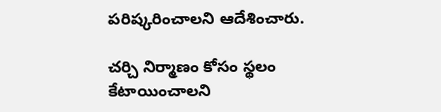పరిష్కరించాలని ఆదేశించారు.

చర్చి నిర్మాణం కోసం స్థలం కేటాయించాలని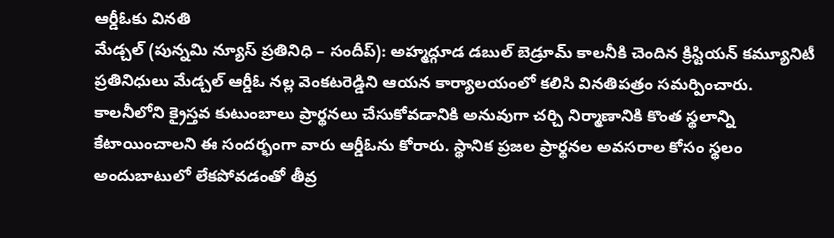ఆర్డీఓకు వినతి
మేడ్చల్ (పున్నమి న్యూస్ ప్రతినిధి – సందీప్): అహ్మద్గూడ డబుల్ బెడ్రూమ్ కాలనీకి చెందిన క్రిస్టియన్ కమ్యూనిటీ ప్రతినిధులు మేడ్చల్ ఆర్డీఓ నల్ల వెంకటరెడ్డిని ఆయన కార్యాలయంలో కలిసి వినతిపత్రం సమర్పించారు. కాలనీలోని క్రైస్తవ కుటుంబాలు ప్రార్థనలు చేసుకోవడానికి అనువుగా చర్చి నిర్మాణానికి కొంత స్థలాన్ని కేటాయించాలని ఈ సందర్భంగా వారు ఆర్డీఓను కోరారు. స్థానిక ప్రజల ప్రార్థనల అవసరాల కోసం స్థలం అందుబాటులో లేకపోవడంతో తీవ్ర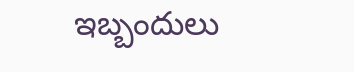ఇబ్బందులు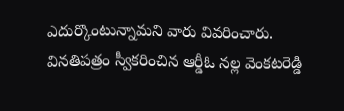ఎదుర్కొంటున్నామని వారు వివరించారు. వినతిపత్రం స్వీకరించిన ఆర్డీఓ నల్ల వెంకటరెడ్డి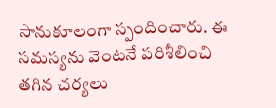సానుకూలంగా స్పందించారు. ఈ సమస్యను వెంటనే పరిశీలించి తగిన చర్యలు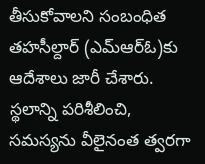తీసుకోవాలని సంబంధిత తహసీల్దార్ (ఎమ్ఆర్ఓ)కు ఆదేశాలు జారీ చేశారు. స్థలాన్ని పరిశీలించి, సమస్యను వీలైనంత త్వరగా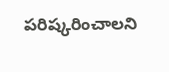పరిష్కరించాలని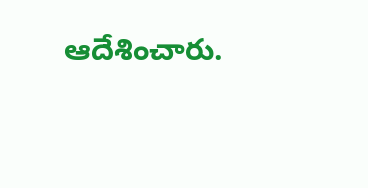ఆదేశించారు.